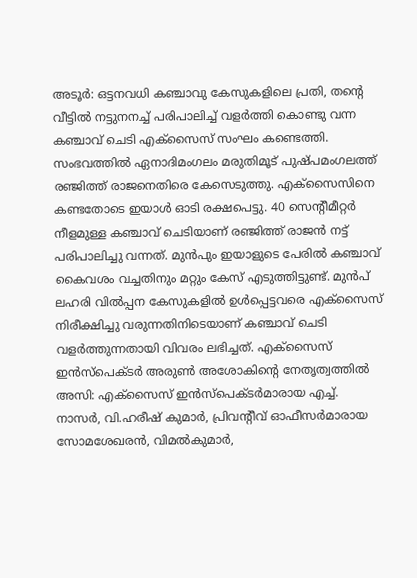അടൂർ: ഒട്ടനവധി കഞ്ചാവു കേസുകളിലെ പ്രതി, തന്റെ വീട്ടിൽ നട്ടുനനച്ച് പരിപാലിച്ച് വളർത്തി കൊണ്ടു വന്ന കഞ്ചാവ് ചെടി എക്സൈസ് സംഘം കണ്ടെത്തി. സംഭവത്തിൽ ഏനാദിമംഗലം മരുതിമൂട് പുഷ്പമംഗലത്ത് രഞ്ജിത്ത് രാജനെതിരെ കേസെടുത്തു. എക്സൈസിനെ കണ്ടതോടെ ഇയാൾ ഓടി രക്ഷപെട്ടു. 40 സെന്റീമീറ്റർ നീളമുള്ള കഞ്ചാവ് ചെടിയാണ് രഞ്ജിത്ത് രാജൻ നട്ട് പരിപാലിച്ചു വന്നത്. മുൻപും ഇയാളുടെ പേരിൽ കഞ്ചാവ് കൈവശം വച്ചതിനും മറ്റും കേസ് എടുത്തിട്ടുണ്ട്. മുൻപ് ലഹരി വിൽപ്പന കേസുകളിൽ ഉൾപ്പെട്ടവരെ എക്സൈസ് നിരീക്ഷിച്ചു വരുന്നതിനിടെയാണ് കഞ്ചാവ് ചെടി വളർത്തുന്നതായി വിവരം ലഭിച്ചത്. എക്സൈസ് ഇൻസ്പെക്ടർ അരുൺ അശോകിന്റെ നേതൃത്വത്തിൽ അസി: എക്സൈസ് ഇൻസ്പെക്ടർമാരായ എച്ച്. നാസർ, വി.ഹരീഷ് കുമാർ, പ്രിവന്റീവ് ഓഫീസർമാരായ സോമശേഖരൻ, വിമൽകുമാർ,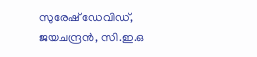സുരേഷ് ഡേവിഡ്, ജയചന്ദ്രൻ, സി.ഇ.ഒ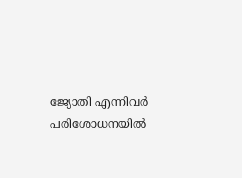ജ്യോതി എന്നിവർ പരിശോധനയിൽ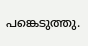പങ്കെടുത്തു.